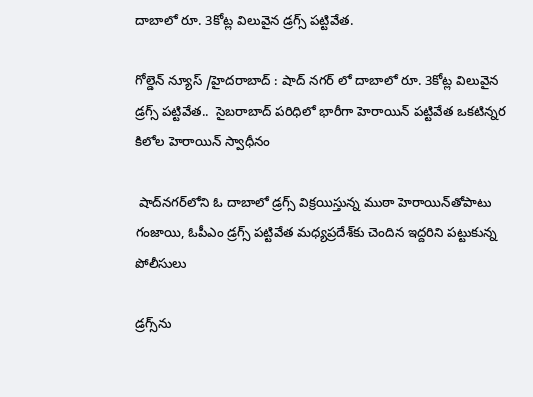దాబాలో రూ. 3కోట్ల విలువైన డ్రగ్స్‌ పట్టివేత.

గోల్డెన్ న్యూస్ /హైదరాబాద్ : షాద్ నగర్ లో దాబాలో రూ. 3కోట్ల విలువైన డ్రగ్స్‌ పట్టివేత..  సైబరాబాద్‌ పరిధిలో భారీగా హెరాయిన్‌ పట్టివేత ఒకటిన్నర కిలోల హెరాయిన్‌ స్వాధీనం

 షాద్‌నగర్‌లోని ఓ దాబాలో డ్రగ్స్‌ విక్రయిస్తున్న ముఠా హెరాయిన్‌తోపాటు గంజాయి, ఓపీఎం డ్రగ్స్‌ పట్టివేత మధ్యప్రదేశ్‌కు చెందిన ఇద్దరిని పట్టుకున్న పోలీసులు

డ్రగ్స్‌ను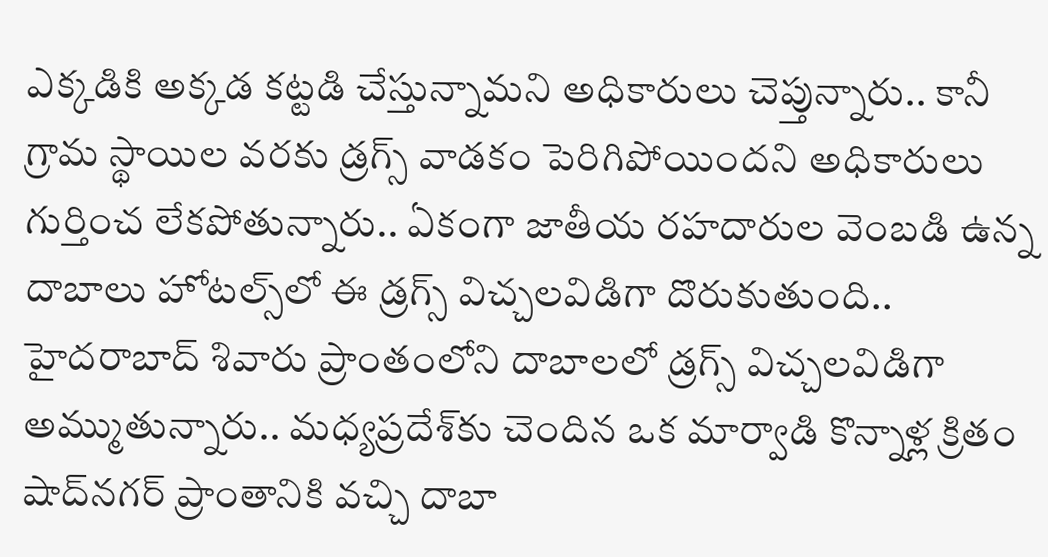ఎక్కడికి అక్కడ కట్టడి చేస్తున్నామని అధికారులు చెప్తున్నారు.. కానీ గ్రామ స్థాయిల వరకు డ్రగ్స్ వాడకం పెరిగిపోయిందని అధికారులు గుర్తించ లేకపోతున్నారు.. ఏకంగా జాతీయ రహదారుల వెంబడి ఉన్న దాబాలు హోటల్స్‌లో ఈ డ్రగ్స్ విచ్చలవిడిగా దొరుకుతుంది.. హైదరాబాద్ శివారు ప్రాంతంలోని దాబాలలో డ్రగ్స్ విచ్చలవిడిగా అమ్ముతున్నారు.. మధ్యప్రదేశ్‌కు చెందిన ఒక మార్వాడి కొన్నాళ్ల క్రితం షాద్‌నగర్ ప్రాంతానికి వచ్చి దాబా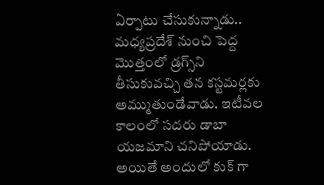ఏర్పాటు చేసుకున్నాడు.. మధ్యప్రదేశ్ నుంచి పెద్ద మొత్తంలో డ్రగ్స్‌ని తీసుకువచ్చి తన కస్టమర్లకు అమ్ముతుండేవాడు. ఇటీవల కాలంలో సదరు డాబా యజమాని చనిపోయాడు. అయితే అందులో కుక్ గా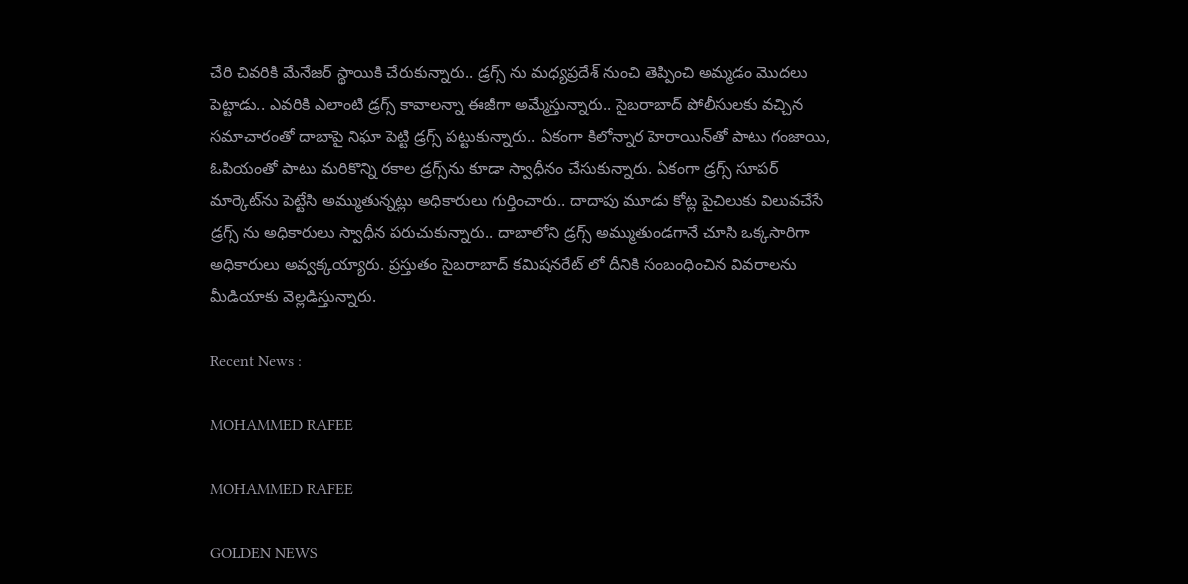చేరి చివరికి మేనేజర్ స్థాయికి చేరుకున్నారు.. డ్రగ్స్ ను మధ్యప్రదేశ్ నుంచి తెప్పించి అమ్మడం మొదలు పెట్టాడు.. ఎవరికి ఎలాంటి డ్రగ్స్ కావాలన్నా ఈజీగా అమ్మేస్తున్నారు.. సైబరాబాద్ పోలీసులకు వచ్చిన సమాచారంతో దాబాపై నిఘా పెట్టి డ్రగ్స్ పట్టుకున్నారు.. ఏకంగా కిలోన్నార హెరాయిన్‌తో పాటు గంజాయి, ఓపియంతో పాటు మరికొన్ని రకాల డ్రగ్స్‌ను కూడా స్వాధీనం చేసుకున్నారు. ఏకంగా డ్రగ్స్ సూపర్ మార్కెట్‌ను పెట్టేసి అమ్ముతున్నట్లు అధికారులు గుర్తించారు.. దాదాపు మూడు కోట్ల పైచిలుకు విలువచేసే డ్రగ్స్ ను అధికారులు స్వాధీన పరుచుకున్నారు.. దాబాలోని డ్రగ్స్ అమ్ముతుండగానే చూసి ఒక్కసారిగా అధికారులు అవ్వక్కయ్యారు. ప్రస్తుతం సైబరాబాద్ కమిషనరేట్ లో దీనికి సంబంధించిన వివరాలను మీడియాకు వెల్లడిస్తున్నారు.

Recent News :

MOHAMMED RAFEE

MOHAMMED RAFEE

GOLDEN NEWS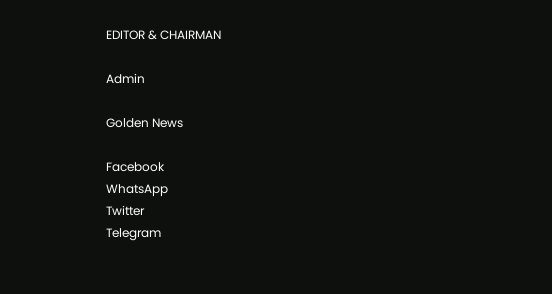EDITOR & CHAIRMAN

Admin

Golden News

Facebook
WhatsApp
Twitter
Telegram